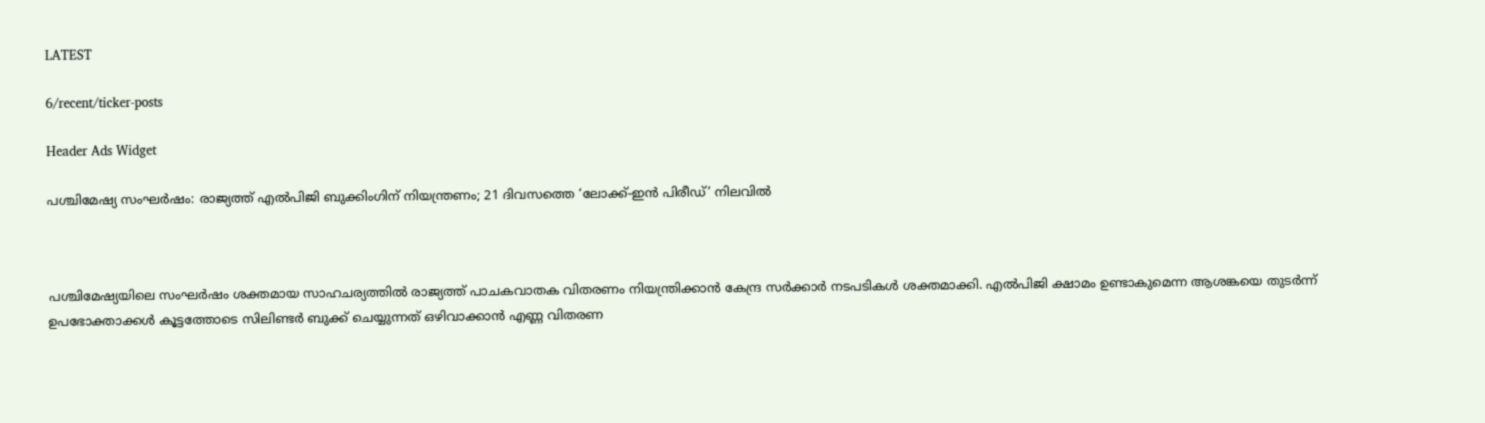LATEST

6/recent/ticker-posts

Header Ads Widget

പശ്ചിമേഷ്യ സംഘര്‍ഷം: രാജ്യത്ത് എല്‍പിജി ബുക്കിംഗിന് നിയന്ത്രണം; 21 ദിവസത്തെ ‘ലോക്ക്-ഇൻ പിരീഡ്’ നിലവില്‍



പശ്ചിമേഷ്യയിലെ സംഘര്‍ഷം ശക്തമായ സാഹചര്യത്തില്‍ രാജ്യത്ത് പാചകവാതക വിതരണം നിയന്ത്രിക്കാന്‍ കേന്ദ്ര സര്‍ക്കാര്‍ നടപടികള്‍ ശക്തമാക്കി. എല്‍പിജി ക്ഷാമം ഉണ്ടാകുമെന്ന ആശങ്കയെ തുടര്‍ന്ന് ഉപഭോക്താക്കള്‍ കൂട്ടത്തോടെ സിലിണ്ടര്‍ ബുക്ക് ചെയ്യുന്നത് ഒഴിവാക്കാന്‍ എണ്ണ വിതരണ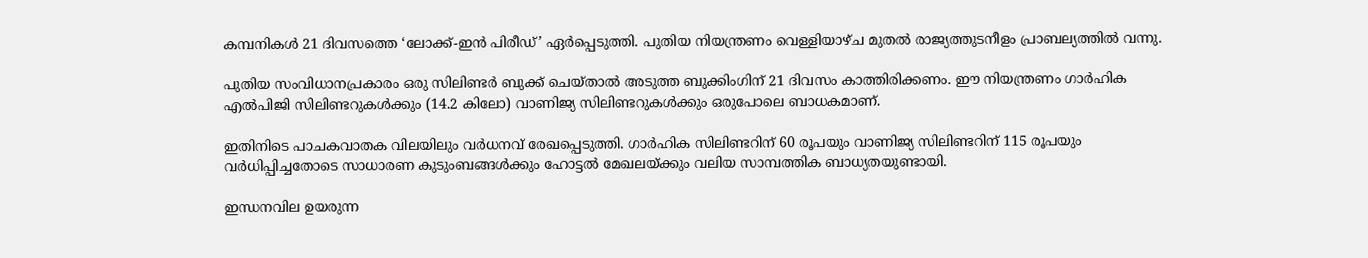കമ്പനികള്‍ 21 ദിവസത്തെ ‘ലോക്ക്-ഇൻ പിരീഡ്’ ഏര്‍പ്പെടുത്തി. പുതിയ നിയന്ത്രണം വെള്ളിയാഴ്ച മുതല്‍ രാജ്യത്തുടനീളം പ്രാബല്യത്തില്‍ വന്നു.

പുതിയ സംവിധാനപ്രകാരം ഒരു സിലിണ്ടര്‍ ബുക്ക് ചെയ്താല്‍ അടുത്ത ബുക്കിംഗിന് 21 ദിവസം കാത്തിരിക്കണം. ഈ നിയന്ത്രണം ഗാര്‍ഹിക എല്‍പിജി സിലിണ്ടറുകള്‍ക്കും (14.2 കിലോ) വാണിജ്യ സിലിണ്ടറുകള്‍ക്കും ഒരുപോലെ ബാധകമാണ്.

ഇതിനിടെ പാചകവാതക വിലയിലും വര്‍ധനവ് രേഖപ്പെടുത്തി. ഗാര്‍ഹിക സിലിണ്ടറിന് 60 രൂപയും വാണിജ്യ സിലിണ്ടറിന് 115 രൂപയും വര്‍ധിപ്പിച്ചതോടെ സാധാരണ കുടുംബങ്ങള്‍ക്കും ഹോട്ടല്‍ മേഖലയ്ക്കും വലിയ സാമ്പത്തിക ബാധ്യതയുണ്ടായി.

ഇന്ധനവില ഉയരുന്ന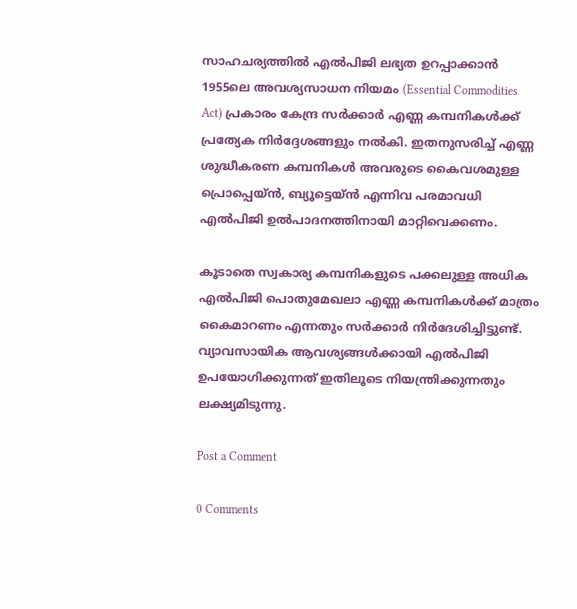സാഹചര്യത്തില്‍ എല്‍പിജി ലഭ്യത ഉറപ്പാക്കാന്‍ 1955ലെ അവശ്യസാധന നിയമം (Essential Commodities Act) പ്രകാരം കേന്ദ്ര സര്‍ക്കാര്‍ എണ്ണ കമ്പനികള്‍ക്ക് പ്രത്യേക നിര്‍ദ്ദേശങ്ങളും നല്‍കി. ഇതനുസരിച്ച് എണ്ണ ശുദ്ധീകരണ കമ്പനികള്‍ അവരുടെ കൈവശമുള്ള പ്രൊപ്പെയ്ൻ, ബ്യൂട്ടെയ്ൻ എന്നിവ പരമാവധി എല്‍പിജി ഉല്‍പാദനത്തിനായി മാറ്റിവെക്കണം.

കൂടാതെ സ്വകാര്യ കമ്പനികളുടെ പക്കലുള്ള അധിക എല്‍പിജി പൊതുമേഖലാ എണ്ണ കമ്പനികള്‍ക്ക് മാത്രം കൈമാറണം എന്നതും സര്‍ക്കാര്‍ നിര്‍ദേശിച്ചിട്ടുണ്ട്. വ്യാവസായിക ആവശ്യങ്ങള്‍ക്കായി എല്‍പിജി ഉപയോഗിക്കുന്നത് ഇതിലൂടെ നിയന്ത്രിക്കുന്നതും ലക്ഷ്യമിടുന്നു.

Post a Comment

0 Comments